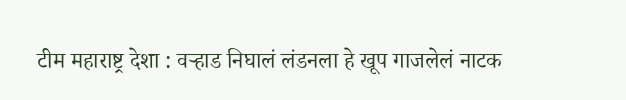टीम महाराष्ट्र देशा : वऱ्हाड निघालं लंडनला हे खूप गाजलेलं नाटक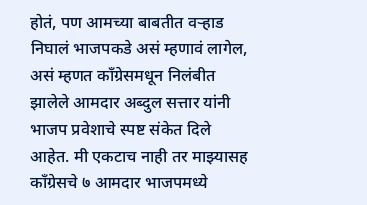होतं, पण आमच्या बाबतीत वऱ्हाड निघालं भाजपकडे असं म्हणावं लागेल, असं म्हणत काँग्रेसमधून निलंबीत झालेले आमदार अब्दुल सत्तार यांनी भाजप प्रवेशाचे स्पष्ट संकेत दिले आहेत. मी एकटाच नाही तर माझ्यासह काँग्रेसचे ७ आमदार भाजपमध्ये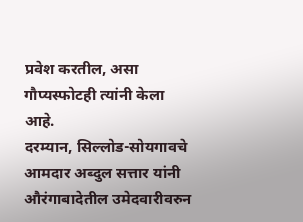प्रवेश करतील, असा गौप्यस्फोटही त्यांनी केला आहे.
दरम्यान, सिल्लोड-सोयगावचे आमदार अब्दुल सत्तार यांनी औरंगाबादेतील उमेदवारीवरुन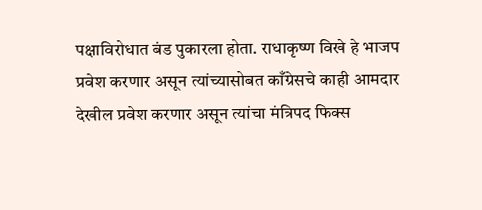पक्षाविरोधात बंड पुकारला होता. राधाकृष्ण विखे हे भाजप प्रवेश करणार असून त्यांच्यासोबत काँग्रेसचे काही आमदार देखील प्रवेश करणार असून त्यांचा मंत्रिपद फिक्स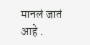मानलं जातं आहे .